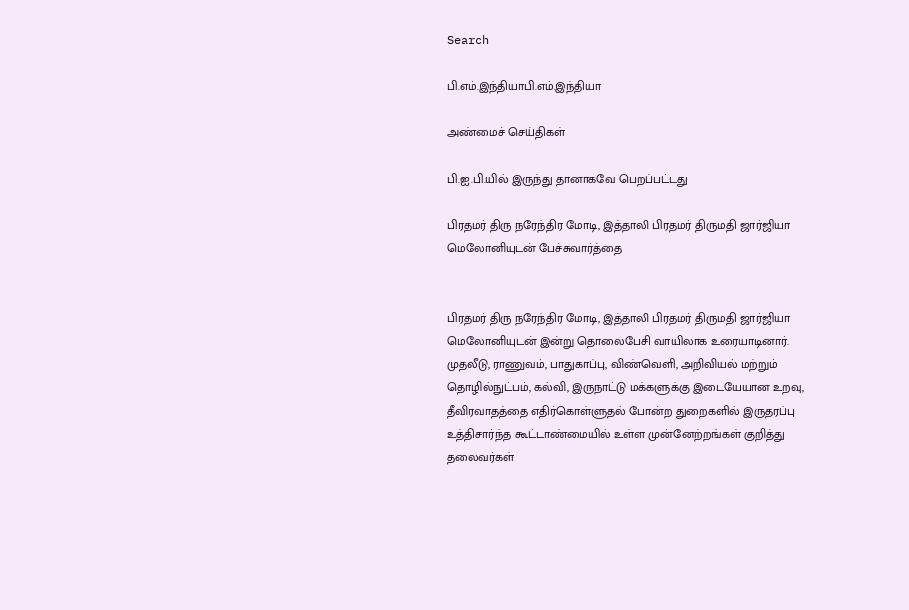Search

பி.எம்.இந்தியாபி.எம்.இந்தியா

அண்மைச் செய்திகள்

பி.ஐ.பி.யில் இருந்து தானாகவே பெறப்பட்டது

பிரதமர் திரு நரேந்திர மோடி, இத்தாலி பிரதமர் திருமதி ஜார்ஜியா மெலோனியுடன் பேச்சுவார்த்தை


பிரதமர் திரு நரேந்திர மோடி, இத்தாலி பிரதமர் திருமதி ஜார்ஜியா மெலோனியுடன் இன்று தொலைபேசி வாயிலாக உரையாடினார். முதலீடு, ராணுவம், பாதுகாப்பு, விண்வெளி, அறிவியல் மற்றும் தொழில்நுட்பம், கல்வி, இருநாட்டு மக்களுக்கு இடையேயான உறவு, தீவிரவாதத்தை எதிர்கொள்ளுதல் போன்ற துறைகளில் இருதரப்பு உத்திசார்ந்த கூட்டாண்மையில் உள்ள முன்னேற்றங்கள் குறித்து தலைவர்கள்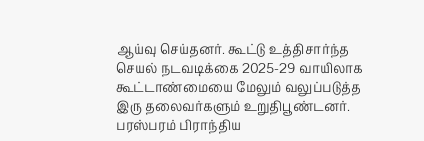ஆய்வு செய்தனர். கூட்டு உத்திசார்ந்த செயல் நடவடிக்கை 2025-29 வாயிலாக கூட்டாண்மையை மேலும் வலுப்படுத்த இரு தலைவர்களும் உறுதிபூண்டனர். பரஸ்பரம் பிராந்திய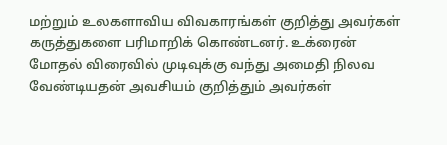மற்றும் உலகளாவிய விவகாரங்கள் குறித்து அவர்கள் கருத்துகளை பரிமாறிக் கொண்டனர். உக்ரைன் மோதல் விரைவில் முடிவுக்கு வந்து அமைதி நிலவ வேண்டியதன் அவசியம் குறித்தும் அவர்கள்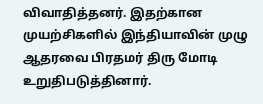விவாதித்தனர். இதற்கான முயற்சிகளில் இந்தியாவின் முழு ஆதரவை பிரதமர் திரு மோடி உறுதிபடுத்தினார்.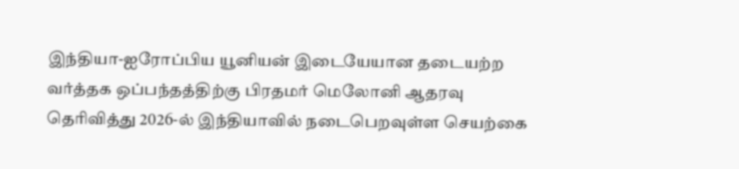இந்தியா-ஐரோப்பிய யூனியன் இடையேயான தடையற்ற வர்த்தக ஒப்பந்தத்திற்கு பிரதமர் மெலோனி ஆதரவு தெரிவித்து 2026-ல் இந்தியாவில் நடைபெறவுள்ள செயற்கை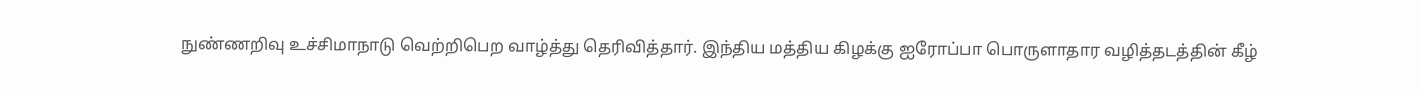நுண்ணறிவு உச்சிமாநாடு வெற்றிபெற வாழ்த்து தெரிவித்தார். இந்திய மத்திய கிழக்கு ஐரோப்பா பொருளாதார வழித்தடத்தின் கீழ்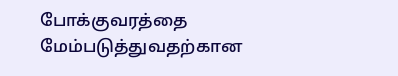போக்குவரத்தை மேம்படுத்துவதற்கான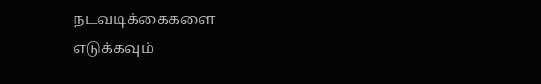நடவடிக்கைகளை எடுக்கவும்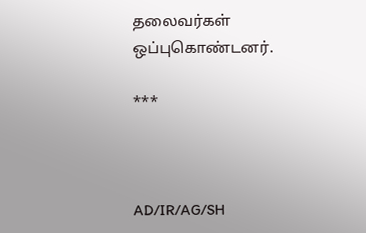தலைவர்கள் ஒப்புகொண்டனர்.

***



AD/IR/AG/SH